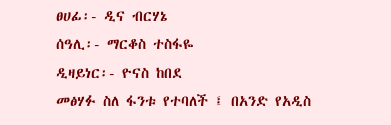ፀሀፊ፡- ዲና ብርሃኔ
ሰዓሊ፡- ማርቆስ ተስፋዬ
ዲዛይነር፡- ዮናስ ከበደ
መፅሃፉ ስለ ፋንቱ የተባለች ፤ በአንድ የአዲስ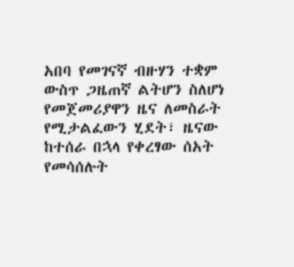አበባ የመገናኛ ብዙሃን ተቋም ውስጥ ጋዜጠኛ ልትሆን ስለሆነ የመጀመሪያዋን ዜና ለመስራት የሚታልፈውን ሂደት፣ ዜናው ከተሰራ በኋላ የቀረፃው ሰአት የመሳሰሉት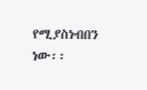የሚያስነብበን ነው፡፡